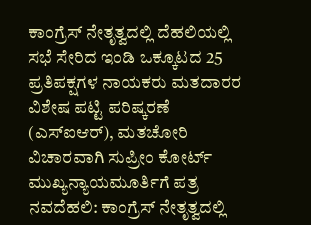ಕಾಂಗ್ರೆಸ್ ನೇತೃತ್ವದಲ್ಲಿ ದೆಹಲಿಯಲ್ಲಿ ಸಭೆ ಸೇರಿದ ಇಂಡಿ ಒಕ್ಕೂಟದ 25 ಪ್ರತಿಪಕ್ಷಗಳ ನಾಯಕರು ಮತದಾರರ ವಿಶೇಷ ಪಟ್ಟಿ ಪರಿಷ್ಕರಣೆ (ಎಸ್ಐಆರ್), ಮತಚೋರಿ ವಿಚಾರವಾಗಿ ಸುಪ್ರೀಂ ಕೋರ್ಟ್ ಮುಖ್ಯನ್ಯಾಯಮೂರ್ತಿಗೆ ಪತ್ರ
ನವದೆಹಲಿ: ಕಾಂಗ್ರೆಸ್ ನೇತೃತ್ವದಲ್ಲಿ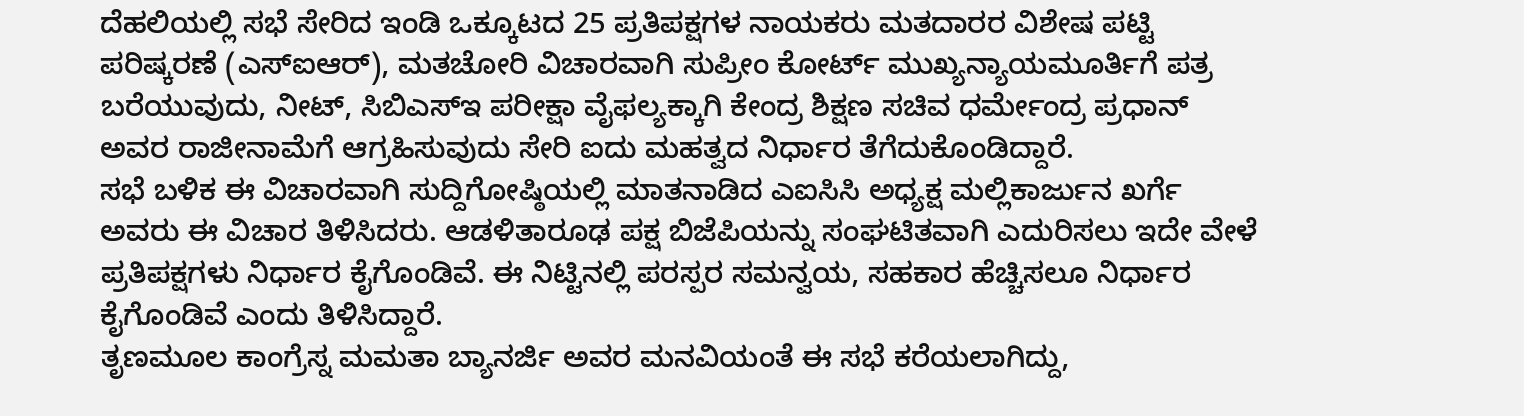ದೆಹಲಿಯಲ್ಲಿ ಸಭೆ ಸೇರಿದ ಇಂಡಿ ಒಕ್ಕೂಟದ 25 ಪ್ರತಿಪಕ್ಷಗಳ ನಾಯಕರು ಮತದಾರರ ವಿಶೇಷ ಪಟ್ಟಿ ಪರಿಷ್ಕರಣೆ (ಎಸ್ಐಆರ್), ಮತಚೋರಿ ವಿಚಾರವಾಗಿ ಸುಪ್ರೀಂ ಕೋರ್ಟ್ ಮುಖ್ಯನ್ಯಾಯಮೂರ್ತಿಗೆ ಪತ್ರ ಬರೆಯುವುದು, ನೀಟ್, ಸಿಬಿಎಸ್ಇ ಪರೀಕ್ಷಾ ವೈಫಲ್ಯಕ್ಕಾಗಿ ಕೇಂದ್ರ ಶಿಕ್ಷಣ ಸಚಿವ ಧರ್ಮೇಂದ್ರ ಪ್ರಧಾನ್ ಅವರ ರಾಜೀನಾಮೆಗೆ ಆಗ್ರಹಿಸುವುದು ಸೇರಿ ಐದು ಮಹತ್ವದ ನಿರ್ಧಾರ ತೆಗೆದುಕೊಂಡಿದ್ದಾರೆ.
ಸಭೆ ಬಳಿಕ ಈ ವಿಚಾರವಾಗಿ ಸುದ್ದಿಗೋಷ್ಠಿಯಲ್ಲಿ ಮಾತನಾಡಿದ ಎಐಸಿಸಿ ಅಧ್ಯಕ್ಷ ಮಲ್ಲಿಕಾರ್ಜುನ ಖರ್ಗೆ ಅವರು ಈ ವಿಚಾರ ತಿಳಿಸಿದರು. ಆಡಳಿತಾರೂಢ ಪಕ್ಷ ಬಿಜೆಪಿಯನ್ನು ಸಂಘಟಿತವಾಗಿ ಎದುರಿಸಲು ಇದೇ ವೇಳೆ ಪ್ರತಿಪಕ್ಷಗಳು ನಿರ್ಧಾರ ಕೈಗೊಂಡಿವೆ. ಈ ನಿಟ್ಟಿನಲ್ಲಿ ಪರಸ್ಪರ ಸಮನ್ವಯ, ಸಹಕಾರ ಹೆಚ್ಚಿಸಲೂ ನಿರ್ಧಾರ ಕೈಗೊಂಡಿವೆ ಎಂದು ತಿಳಿಸಿದ್ದಾರೆ.
ತೃಣಮೂಲ ಕಾಂಗ್ರೆಸ್ನ ಮಮತಾ ಬ್ಯಾನರ್ಜಿ ಅವರ ಮನವಿಯಂತೆ ಈ ಸಭೆ ಕರೆಯಲಾಗಿದ್ದು,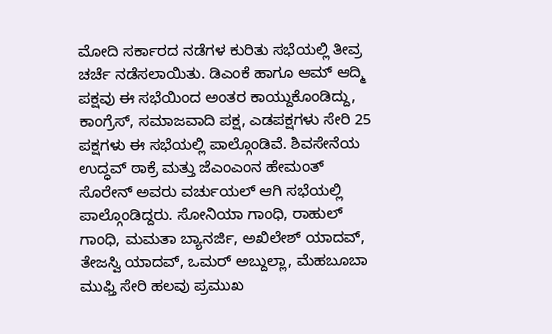ಮೋದಿ ಸರ್ಕಾರದ ನಡೆಗಳ ಕುರಿತು ಸಭೆಯಲ್ಲಿ ತೀವ್ರ ಚರ್ಚೆ ನಡೆಸಲಾಯಿತು. ಡಿಎಂಕೆ ಹಾಗೂ ಆಮ್ ಆದ್ಮಿ ಪಕ್ಷವು ಈ ಸಭೆಯಿಂದ ಅಂತರ ಕಾಯ್ದುಕೊಂಡಿದ್ದು, ಕಾಂಗ್ರೆಸ್, ಸಮಾಜವಾದಿ ಪಕ್ಷ, ಎಡಪಕ್ಷಗಳು ಸೇರಿ 25 ಪಕ್ಷಗಳು ಈ ಸಭೆಯಲ್ಲಿ ಪಾಲ್ಗೊಂಡಿವೆ. ಶಿವಸೇನೆಯ ಉದ್ಧವ್ ಠಾಕ್ರೆ ಮತ್ತು ಜೆಎಂಎಂನ ಹೇಮಂತ್ ಸೊರೇನ್ ಅವರು ವರ್ಚುಯಲ್ ಆಗಿ ಸಭೆಯಲ್ಲಿ ಪಾಲ್ಗೊಂಡಿದ್ದರು. ಸೋನಿಯಾ ಗಾಂಧಿ, ರಾಹುಲ್ ಗಾಂಧಿ, ಮಮತಾ ಬ್ಯಾನರ್ಜಿ, ಅಖಿಲೇಶ್ ಯಾದವ್, ತೇಜಸ್ವಿ ಯಾದವ್, ಒಮರ್ ಅಬ್ದುಲ್ಲಾ, ಮೆಹಬೂಬಾ ಮುಫ್ತಿ ಸೇರಿ ಹಲವು ಪ್ರಮುಖ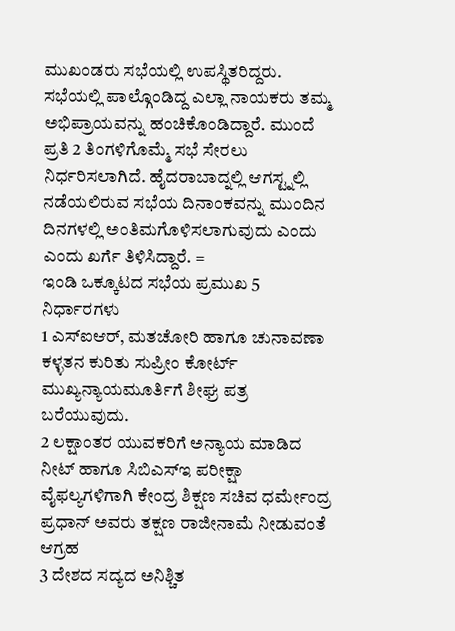ಮುಖಂಡರು ಸಭೆಯಲ್ಲಿ ಉಪಸ್ಥಿತರಿದ್ದರು.
ಸಭೆಯಲ್ಲಿ ಪಾಲ್ಗೊಂಡಿದ್ದ ಎಲ್ಲಾ ನಾಯಕರು ತಮ್ಮ ಅಭಿಪ್ರಾಯವನ್ನು ಹಂಚಿಕೊಂಡಿದ್ದಾರೆ. ಮುಂದೆ ಪ್ರತಿ 2 ತಿಂಗಳಿಗೊಮ್ಮೆ ಸಭೆ ಸೇರಲು ನಿರ್ಧರಿಸಲಾಗಿದೆ. ಹೈದರಾಬಾದ್ನಲ್ಲಿ ಆಗಸ್ಟ್ನಲ್ಲಿ ನಡೆಯಲಿರುವ ಸಭೆಯ ದಿನಾಂಕವನ್ನು ಮುಂದಿನ ದಿನಗಳಲ್ಲಿ ಅಂತಿಮಗೊಳಿಸಲಾಗುವುದು ಎಂದು ಎಂದು ಖರ್ಗೆ ತಿಳಿಸಿದ್ದಾರೆ. =
ಇಂಡಿ ಒಕ್ಕೂಟದ ಸಭೆಯ ಪ್ರಮುಖ 5 ನಿರ್ಧಾರಗಳು
1 ಎಸ್ಐಆರ್, ಮತಚೋರಿ ಹಾಗೂ ಚುನಾವಣಾ ಕಳ್ಳತನ ಕುರಿತು ಸುಪ್ರೀಂ ಕೋರ್ಟ್ ಮುಖ್ಯನ್ಯಾಯಮೂರ್ತಿಗೆ ಶೀಘ್ರ ಪತ್ರ ಬರೆಯುವುದು.
2 ಲಕ್ಷಾಂತರ ಯುವಕರಿಗೆ ಅನ್ಯಾಯ ಮಾಡಿದ ನೀಟ್ ಹಾಗೂ ಸಿಬಿಎಸ್ಇ ಪರೀಕ್ಷಾ ವೈಫಲ್ಯಗಳಿಗಾಗಿ ಕೇಂದ್ರ ಶಿಕ್ಷಣ ಸಚಿವ ಧರ್ಮೇಂದ್ರ ಪ್ರಧಾನ್ ಅವರು ತಕ್ಷಣ ರಾಜೀನಾಮೆ ನೀಡುವಂತೆ ಆಗ್ರಹ
3 ದೇಶದ ಸದ್ಯದ ಅನಿಶ್ಚಿತ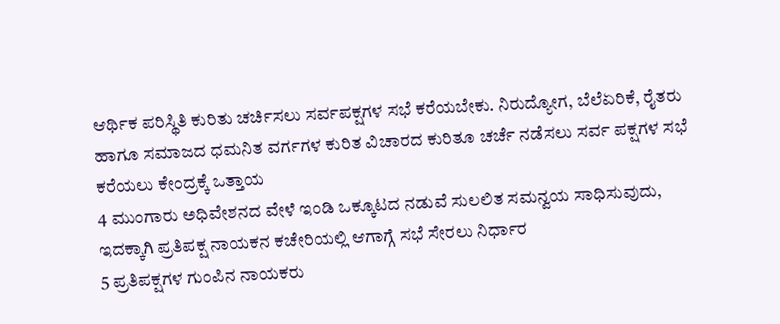ಆರ್ಥಿಕ ಪರಿಸ್ಥಿತಿ ಕುರಿತು ಚರ್ಚಿಸಲು ಸರ್ವಪಕ್ಷಗಳ ಸಭೆ ಕರೆಯಬೇಕು. ನಿರುದ್ಯೋಗ, ಬೆಲೆಏರಿಕೆ, ರೈತರು ಹಾಗೂ ಸಮಾಜದ ಧಮನಿತ ವರ್ಗಗಳ ಕುರಿತ ವಿಚಾರದ ಕುರಿತೂ ಚರ್ಚೆ ನಡೆಸಲು ಸರ್ವ ಪಕ್ಷಗಳ ಸಭೆ ಕರೆಯಲು ಕೇಂದ್ರಕ್ಕೆ ಒತ್ತಾಯ
4 ಮುಂಗಾರು ಅಧಿವೇಶನದ ವೇಳೆ ಇಂಡಿ ಒಕ್ಕೂಟದ ನಡುವೆ ಸುಲಲಿತ ಸಮನ್ವಯ ಸಾಧಿಸುವುದು, ಇದಕ್ಕಾಗಿ ಪ್ರತಿಪಕ್ಷ ನಾಯಕನ ಕಚೇರಿಯಲ್ಲಿ ಆಗಾಗ್ಗೆ ಸಭೆ ಸೇರಲು ನಿರ್ಧಾರ
5 ಪ್ರತಿಪಕ್ಷಗಳ ಗುಂಪಿನ ನಾಯಕರು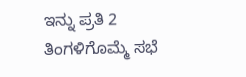ಇನ್ನು ಪ್ರತಿ 2 ತಿಂಗಳಿಗೊಮ್ಮೆ ಸಭೆ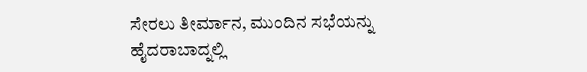ಸೇರಲು ತೀರ್ಮಾನ, ಮುಂದಿನ ಸಭೆಯನ್ನು ಹೈದರಾಬಾದ್ನಲ್ಲಿ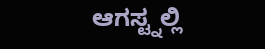ಆಗಸ್ಟ್ನಲ್ಲಿ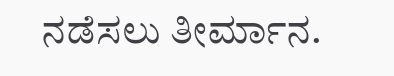ನಡೆಸಲು ತೀರ್ಮಾನ.